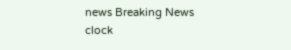news Breaking News
clock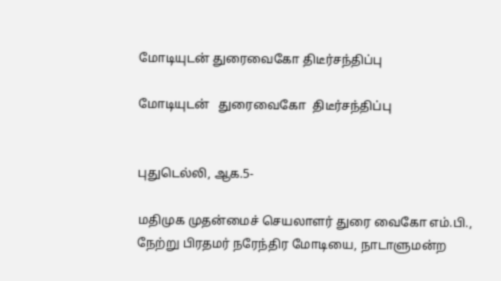மோடியுடன் துரைவைகோ திடீர்சந்திப்பு

மோடியுடன்   துரைவைகோ  திடீர்சந்திப்பு


புதுடெல்லி, ஆக.5-

மதிமுக முதன்மைச் செயலாளர் துரை வைகோ எம்.பி., நேற்று பிரதமர் நரேந்திர மோடியை, நாடாளுமன்ற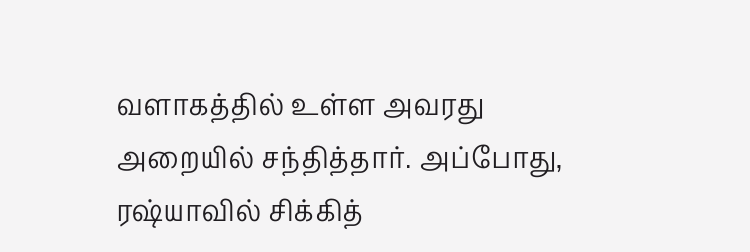வளாகத்தில் உள்ள அவரது அறையில் சந்தித்தார். அப்போது, ரஷ்யாவில் சிக்கித்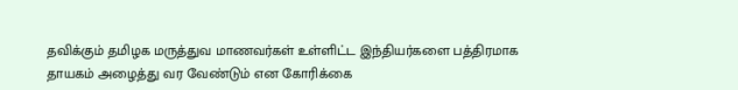தவிக்கும் தமிழக மருத்துவ மாணவர்கள் உள்ளிட்ட இந்தியர்களை பத்திரமாக தாயகம் அழைத்து வர வேண்டும் என கோரிக்கை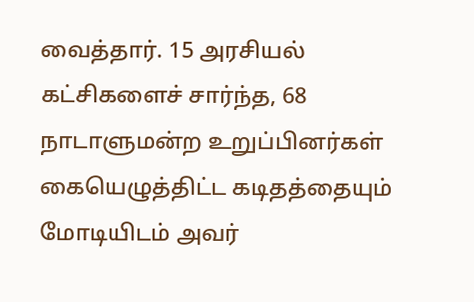வைத்தார். 15 அரசியல் கட்சிகளைச் சார்ந்த, 68 நாடாளுமன்ற உறுப்பினர்கள் கையெழுத்திட்ட கடிதத்தையும் மோடியிடம் அவர்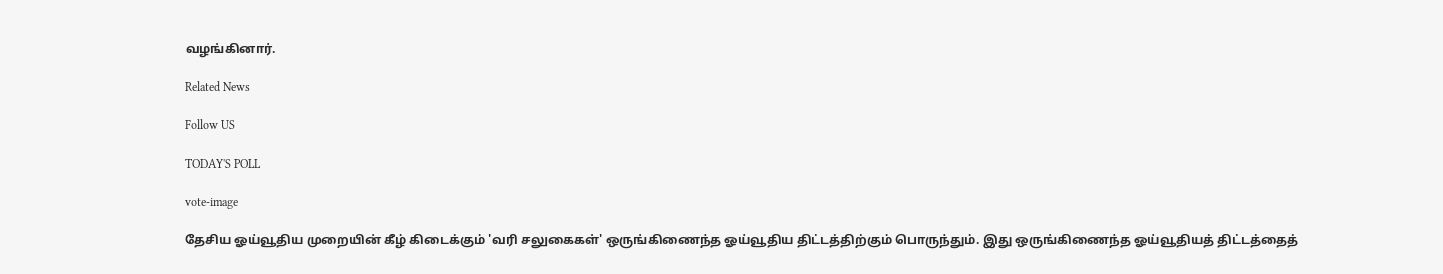வழங்கினார்.

Related News

Follow US

TODAY'S POLL

vote-image

தேசிய ஓய்வூதிய முறையின் கீழ் கிடைக்கும் 'வரி சலுகைகள்' ஒருங்கிணைந்த ஓய்வூதிய திட்டத்திற்கும் பொருந்தும். இது ஒருங்கிணைந்த ஓய்வூதியத் திட்டத்தைத்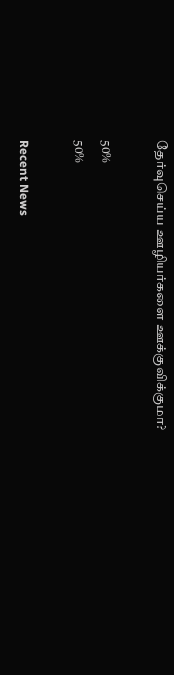தேர்வுசெய்ய ஊழியர்களை ஊக்குவிக்குமா?

50%
50%

Recent News